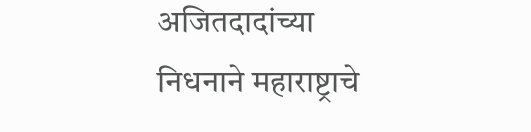अजितदादांच्या निधनाने महाराष्ट्राचे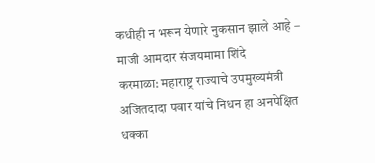कधीही न भरून येणारे नुकसान झाले आहे – माजी आमदार संजयमामा शिंदे
करमाळा: महाराष्ट्र राज्याचे उपमुख्यमंत्री अजितदादा पवार यांचे निधन हा अनपेक्षित धक्का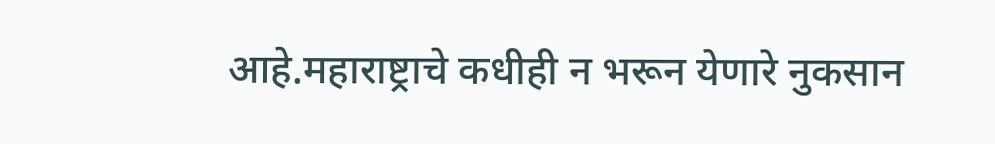आहे.महाराष्ट्राचे कधीही न भरून येणारे नुकसान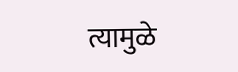त्यामुळे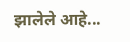झालेले आहे...